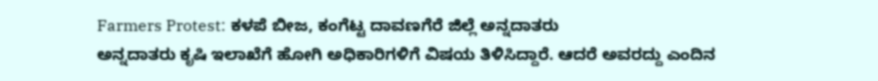Farmers Protest: ಕಳಪೆ ಬೀಜ, ಕಂಗೆಟ್ಟ ದಾವಣಗೆರೆ ಜಿಲ್ಲೆ ಅನ್ನದಾತರು
ಅನ್ನದಾತರು ಕೃಷಿ ಇಲಾಖೆಗೆ ಹೋಗಿ ಅಧಿಕಾರಿಗಳಿಗೆ ವಿಷಯ ತಿಳಿಸಿದ್ದಾರೆ. ಆದರೆ ಅವರದ್ದು ಎಂದಿನ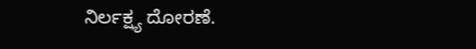ನಿರ್ಲಕ್ಷ್ಯ ದೋರಣೆ.